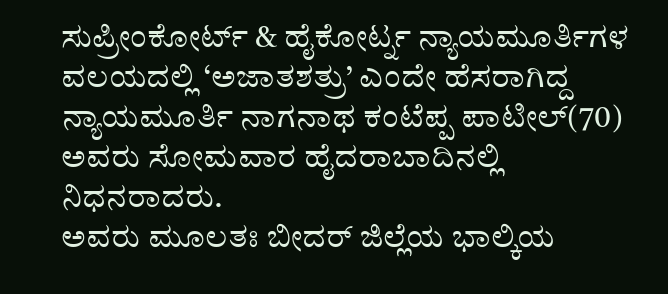ಸುಪ್ರೀಂಕೋರ್ಟ್ & ಹೈಕೋರ್ಟ್ನ ನ್ಯಾಯಮೂರ್ತಿಗಳ ವಲಯದಲ್ಲಿ ‘ಅಜಾತಶತ್ರು’ ಎಂದೇ ಹೆಸರಾಗಿದ್ದ ನ್ಯಾಯಮೂರ್ತಿ ನಾಗನಾಥ ಕಂಟೆಪ್ಪ ಪಾಟೀಲ್(70) ಅವರು ಸೋಮವಾರ ಹೈದರಾಬಾದಿನಲ್ಲಿ ನಿಧನರಾದರು.
ಅವರು ಮೂಲತಃ ಬೀದರ್ ಜಿಲ್ಲೆಯ ಭಾಲ್ಕಿಯ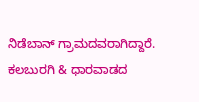ನಿಡೆಬಾನ್ ಗ್ರಾಮದವರಾಗಿದ್ದಾರೆ. ಕಲಬುರಗಿ & ಧಾರವಾಡದ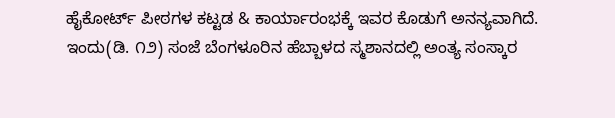ಹೈಕೋರ್ಟ್ ಪೀಠಗಳ ಕಟ್ಟಡ & ಕಾರ್ಯಾರಂಭಕ್ಕೆ ಇವರ ಕೊಡುಗೆ ಅನನ್ಯವಾಗಿದೆ.
ಇಂದು(ಡಿ. ೧೨) ಸಂಜೆ ಬೆಂಗಳೂರಿನ ಹೆಬ್ಬಾಳದ ಸ್ಮಶಾನದಲ್ಲಿ ಅಂತ್ಯ ಸಂಸ್ಕಾರ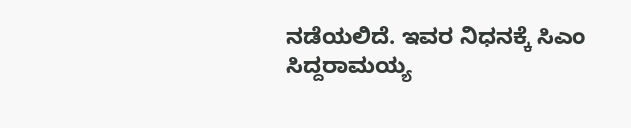ನಡೆಯಲಿದೆ. ಇವರ ನಿಧನಕ್ಕೆ ಸಿಎಂ ಸಿದ್ದರಾಮಯ್ಯ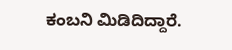ಕಂಬನಿ ಮಿಡಿದಿದ್ದಾರೆ.